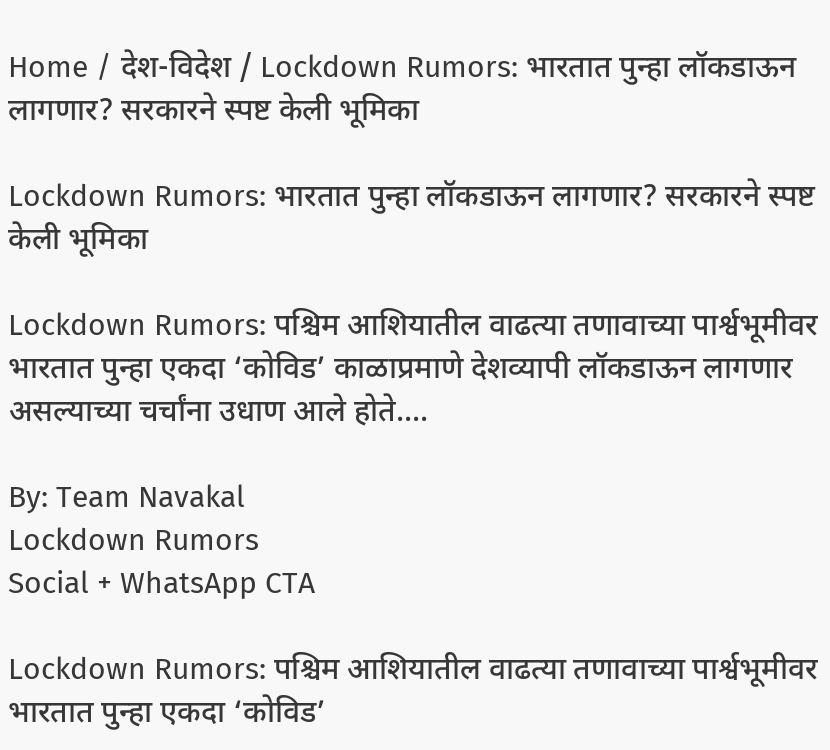Home / देश-विदेश / Lockdown Rumors: भारतात पुन्हा लॉकडाऊन लागणार? सरकारने स्पष्ट केली भूमिका

Lockdown Rumors: भारतात पुन्हा लॉकडाऊन लागणार? सरकारने स्पष्ट केली भूमिका

Lockdown Rumors: पश्चिम आशियातील वाढत्या तणावाच्या पार्श्वभूमीवर भारतात पुन्हा एकदा ‘कोविड’ काळाप्रमाणे देशव्यापी लॉकडाऊन लागणार असल्याच्या चर्चांना उधाण आले होते....

By: Team Navakal
Lockdown Rumors
Social + WhatsApp CTA

Lockdown Rumors: पश्चिम आशियातील वाढत्या तणावाच्या पार्श्वभूमीवर भारतात पुन्हा एकदा ‘कोविड’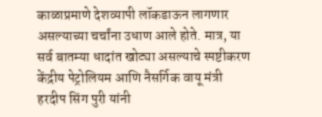काळाप्रमाणे देशव्यापी लॉकडाऊन लागणार असल्याच्या चर्चांना उधाण आले होते. मात्र, या सर्व बातम्या धादांत खोट्या असल्याचे स्पष्टीकरण केंद्रीय पेट्रोलियम आणि नैसर्गिक वायू मंत्री हरदीप सिंग पुरी यांनी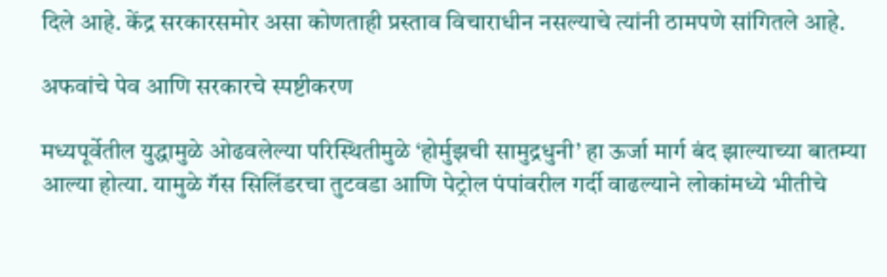दिले आहे. केंद्र सरकारसमोर असा कोणताही प्रस्ताव विचाराधीन नसल्याचे त्यांनी ठामपणे सांगितले आहे.

अफवांचे पेव आणि सरकारचे स्पष्टीकरण

मध्यपूर्वेतील युद्धामुळे ओढवलेल्या परिस्थितीमुळे ‘होर्मुझची सामुद्रधुनी’ हा ऊर्जा मार्ग बंद झाल्याच्या बातम्या आल्या होत्या. यामुळे गॅस सिलिंडरचा तुटवडा आणि पेट्रोल पंपांवरील गर्दी वाढल्याने लोकांमध्ये भीतीचे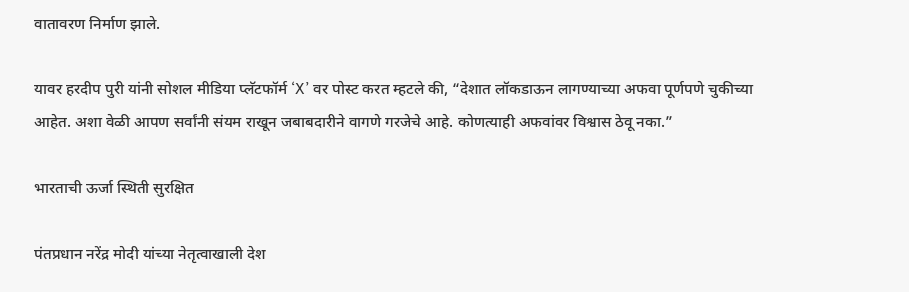वातावरण निर्माण झाले.

यावर हरदीप पुरी यांनी सोशल मीडिया प्लॅटफॉर्म ‘X’ वर पोस्ट करत म्हटले की, “देशात लॉकडाऊन लागण्याच्या अफवा पूर्णपणे चुकीच्या आहेत. अशा वेळी आपण सर्वांनी संयम राखून जबाबदारीने वागणे गरजेचे आहे. कोणत्याही अफवांवर विश्वास ठेवू नका.”

भारताची ऊर्जा स्थिती सुरक्षित

पंतप्रधान नरेंद्र मोदी यांच्या नेतृत्वाखाली देश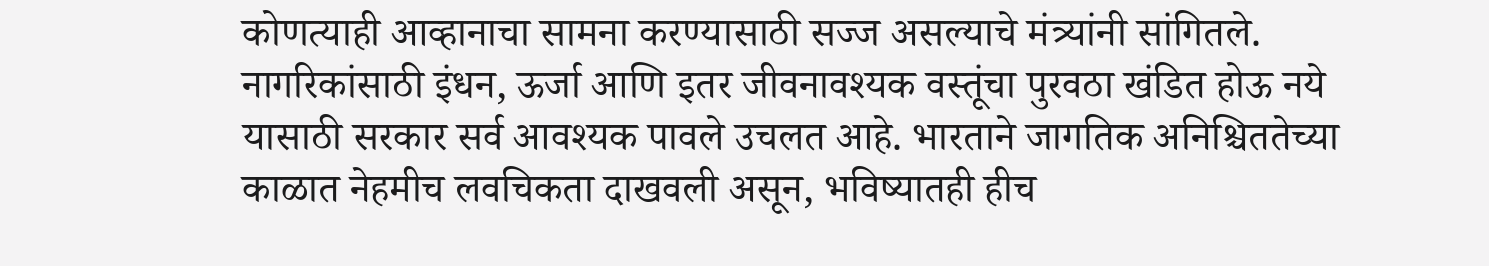कोणत्याही आव्हानाचा सामना करण्यासाठी सज्ज असल्याचे मंत्र्यांनी सांगितले. नागरिकांसाठी इंधन, ऊर्जा आणि इतर जीवनावश्यक वस्तूंचा पुरवठा खंडित होऊ नये यासाठी सरकार सर्व आवश्यक पावले उचलत आहे. भारताने जागतिक अनिश्चिततेच्या काळात नेहमीच लवचिकता दाखवली असून, भविष्यातही हीच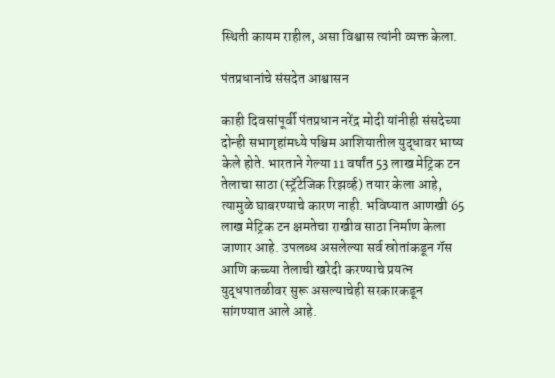स्थिती कायम राहील, असा विश्वास त्यांनी व्यक्त केला.

पंतप्रधानांचे संसदेत आश्वासन

काही दिवसांपूर्वी पंतप्रधान नरेंद्र मोदी यांनीही संसदेच्या दोन्ही सभागृहांमध्ये पश्चिम आशियातील युद्धावर भाष्य केले होते. भारताने गेल्या 11 वर्षांत 53 लाख मेट्रिक टन तेलाचा साठा (स्ट्रॅटेजिक रिझर्व्ह) तयार केला आहे, त्यामुळे घाबरण्याचे कारण नाही. भविष्यात आणखी 65 लाख मेट्रिक टन क्षमतेचा राखीव साठा निर्माण केला जाणार आहे. उपलब्ध असलेल्या सर्व स्रोतांकडून गॅस आणि कच्च्या तेलाची खरेदी करण्याचे प्रयत्न युद्धपातळीवर सुरू असल्याचेही सरकारकडून सांगण्यात आले आहे.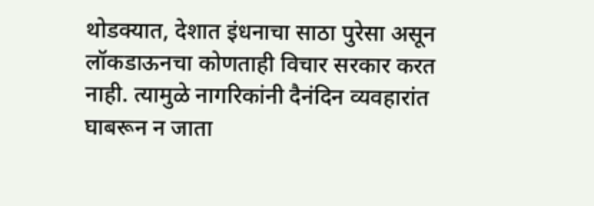थोडक्यात, देशात इंधनाचा साठा पुरेसा असून लॉकडाऊनचा कोणताही विचार सरकार करत नाही. त्यामुळे नागरिकांनी दैनंदिन व्यवहारांत घाबरून न जाता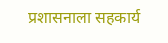प्रशासनाला सहकार्य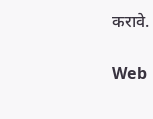करावे.

Web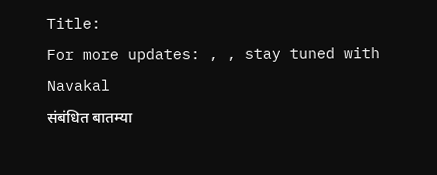Title:
For more updates: , , stay tuned with Navakal
संबंधित बातम्या